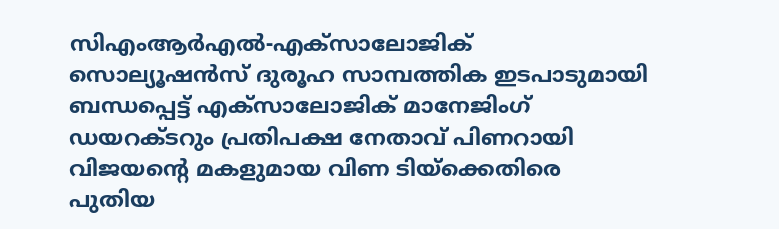സിഎംആര്‍എല്‍-എക്‌സാലോജിക് സൊല്യൂഷന്‍സ് ദുരൂഹ സാമ്പത്തിക ഇടപാടുമായി ബന്ധപ്പെട്ട് എക്‌സാലോജിക് മാനേജിംഗ് ഡയറക്ടറും പ്രതിപക്ഷ നേതാവ് പിണറായി വിജയന്റെ മകളുമായ വിണ ടിയ്‌ക്കെതിരെ പുതിയ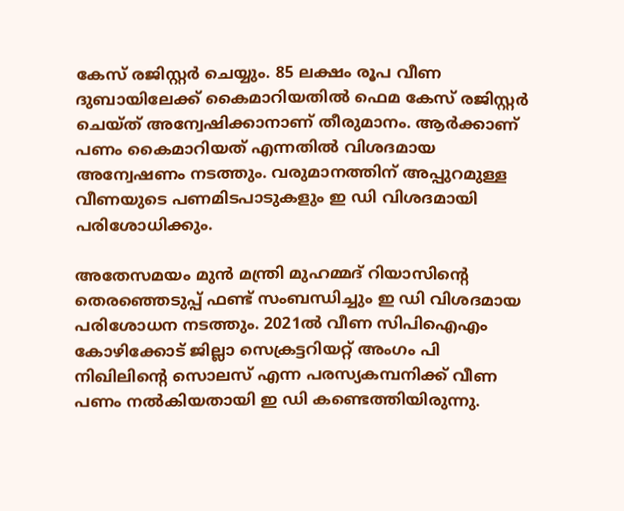കേസ് രജിസ്റ്റര്‍ ചെയ്യും. 85 ലക്ഷം രൂപ വീണ ദുബായിലേക്ക് കൈമാറിയതില്‍ ഫെമ കേസ് രജിസ്റ്റര്‍ ചെയ്ത് അന്വേഷിക്കാനാണ് തീരുമാനം. ആര്‍ക്കാണ് പണം കൈമാറിയത് എന്നതില്‍ വിശദമായ അന്വേഷണം നടത്തും. വരുമാനത്തിന് അപ്പുറമുള്ള വീണയുടെ പണമിടപാടുകളും ഇ ഡി വിശദമായി പരിശോധിക്കും.

അതേസമയം മുന്‍ മന്ത്രി മുഹമ്മദ് റിയാസിന്റെ തെരഞ്ഞെടുപ്പ് ഫണ്ട് സംബന്ധിച്ചും ഇ ഡി വിശദമായ പരിശോധന നടത്തും. 2021ല്‍ വീണ സിപിഐഎം കോഴിക്കോട് ജില്ലാ സെക്രട്ടറിയറ്റ് അംഗം പി നിഖിലിന്റെ സൊലസ് എന്ന പരസ്യകമ്പനിക്ക് വീണ പണം നല്‍കിയതായി ഇ ഡി കണ്ടെത്തിയിരുന്നു.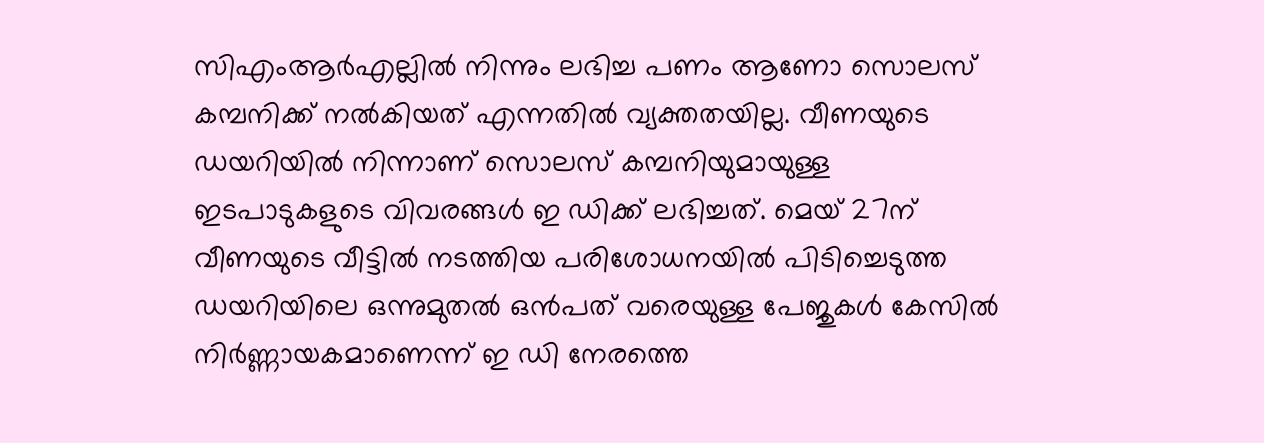സിഎംആര്‍എല്ലില്‍ നിന്നും ലഭിച്ച പണം ആണോ സൊലസ് കമ്പനിക്ക് നല്‍കിയത് എന്നതില്‍ വ്യക്തതയില്ല. വീണയുടെ ഡയറിയില്‍ നിന്നാണ് സൊലസ് കമ്പനിയുമായുള്ള ഇടപാടുകളുടെ വിവരങ്ങള്‍ ഇ ഡിക്ക് ലഭിച്ചത്. മെയ് 27ന് വീണയുടെ വീട്ടില്‍ നടത്തിയ പരിശോധനയില്‍ പിടിച്ചെടുത്ത ഡയറിയിലെ ഒന്നുമുതല്‍ ഒന്‍പത് വരെയുള്ള പേജുകള്‍ കേസില്‍ നിര്‍ണ്ണായകമാണെന്ന് ഇ ഡി നേരത്തെ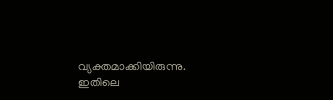വ്യക്തമാക്കിയിരുന്നു. ഇതിലെ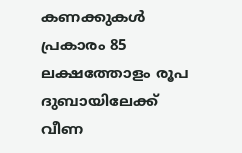കണക്കുകള്‍ പ്രകാരം 85 ലക്ഷത്തോളം രൂപ ദുബായിലേക്ക് വീണ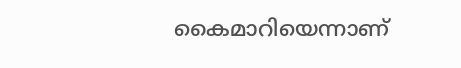കൈമാറിയെന്നാണ്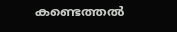കണ്ടെത്തല്‍